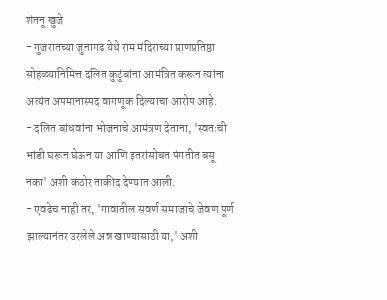शंतनू खुजे
- गुजरातच्या जुनागढ येथे राम मंदिराच्या प्राणप्रतिष्ठा सोहळ्यानिमित्त दलित कुटुंबांना आमंत्रित करून त्यांना अत्यंत अपमानास्पद वागणूक दिल्याचा आरोप आहे.
- दलित बांधवांना भोजनाचे आमंत्रण देताना, 'स्वतःची भांडी घरून घेऊन या आणि इतरांसोबत पंगतीत बसू नका' अशी कठोर ताकीद देण्यात आली.
- एवढेच नाही तर, 'गावातील सवर्ण समाजाचे जेवण पूर्ण झाल्यानंतर उरलेले अन्न खाण्यासाठी या,' अशी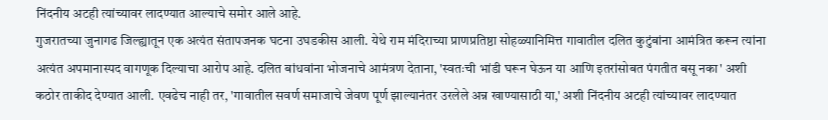निंदनीय अटही त्यांच्यावर लादण्यात आल्याचे समोर आले आहे.
गुजरातच्या जुनागढ जिल्ह्यातून एक अत्यंत संतापजनक घटना उघडकीस आली. येथे राम मंदिराच्या प्राणप्रतिष्ठा सोहळ्यानिमित्त गावातील दलित कुटुंबांना आमंत्रित करून त्यांना अत्यंत अपमानास्पद वागणूक दिल्याचा आरोप आहे. दलित बांधवांना भोजनाचे आमंत्रण देताना, 'स्वतःची भांडी घरून घेऊन या आणि इतरांसोबत पंगतीत बसू नका' अशी कठोर ताकीद देण्यात आली. एवढेच नाही तर, 'गावातील सवर्ण समाजाचे जेवण पूर्ण झाल्यानंतर उरलेले अन्न खाण्यासाठी या,' अशी निंदनीय अटही त्यांच्यावर लादण्यात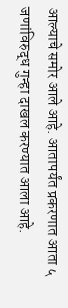आल्याचे समोर आले आहे. आतापर्यंत प्रकरणात आता ५ जणांविरुद्ध गुन्हा दाखल करण्यात आला आहे.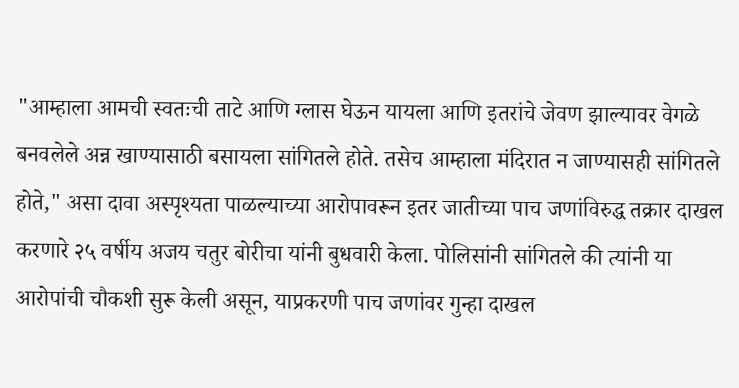"आम्हाला आमची स्वतःची ताटे आणि ग्लास घेऊन यायला आणि इतरांचे जेवण झाल्यावर वेगळे बनवलेले अन्न खाण्यासाठी बसायला सांगितले होते. तसेच आम्हाला मंदिरात न जाण्यासही सांगितले होते," असा दावा अस्पृश्यता पाळल्याच्या आरोपावरून इतर जातीच्या पाच जणांविरुद्ध तक्रार दाखल करणारे २५ वर्षीय अजय चतुर बोरीचा यांनी बुधवारी केला. पोलिसांनी सांगितले की त्यांनी या आरोपांची चौकशी सुरू केली असून, याप्रकरणी पाच जणांवर गुन्हा दाखल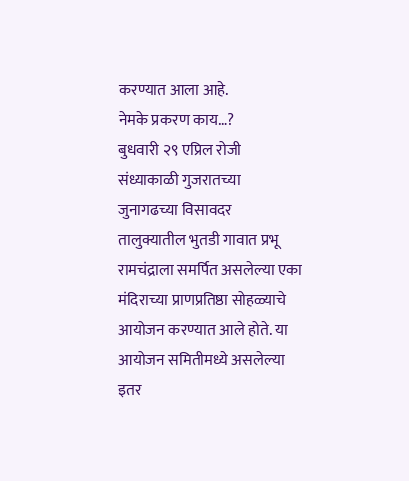करण्यात आला आहे.
नेमके प्रकरण काय…?
बुधवारी २९ एप्रिल रोजी संध्याकाळी गुजरातच्या जुनागढच्या विसावदर तालुक्यातील भुतडी गावात प्रभू रामचंद्राला समर्पित असलेल्या एका मंदिराच्या प्राणप्रतिष्ठा सोहळ्याचे आयोजन करण्यात आले होते. या आयोजन समितीमध्ये असलेल्या इतर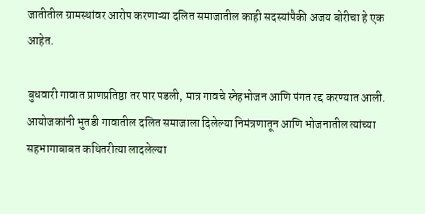जातीतील ग्रामस्थांवर आरोप करणाऱ्या दलित समाजातील काही सदस्यांपैकी अजय बोरीचा हे एक आहेत.

बुधवारी गावात प्राणप्रतिष्ठा तर पार पडली, मात्र गावचे स्नेहभोजन आणि पंगत रद्द करण्यात आली. आयोजकांनी भुतडी गावातील दलित समाजाला दिलेल्या निमंत्रणातून आणि भोजनातील त्यांच्या सहभागाबाबत कथितरीत्या लादलेल्या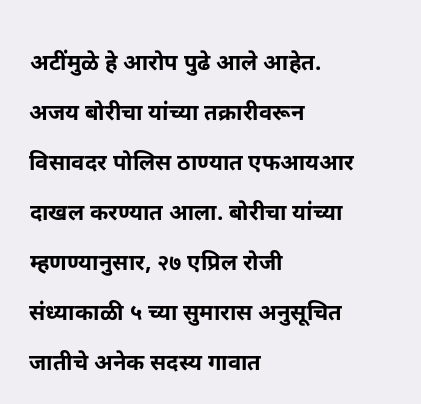अटींमुळे हे आरोप पुढे आले आहेत. अजय बोरीचा यांच्या तक्रारीवरून विसावदर पोलिस ठाण्यात एफआयआर दाखल करण्यात आला. बोरीचा यांच्या म्हणण्यानुसार, २७ एप्रिल रोजी संध्याकाळी ५ च्या सुमारास अनुसूचित जातीचे अनेक सदस्य गावात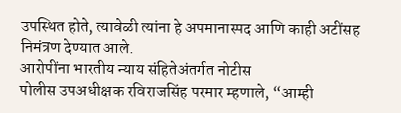उपस्थित होते, त्यावेळी त्यांना हे अपमानास्पद आणि काही अटींसह निमंत्रण देण्यात आले.
आरोपींना भारतीय न्याय संहितेअंतर्गत नोटीस
पोलीस उपअधीक्षक रविराजसिंह परमार म्हणाले, “आम्ही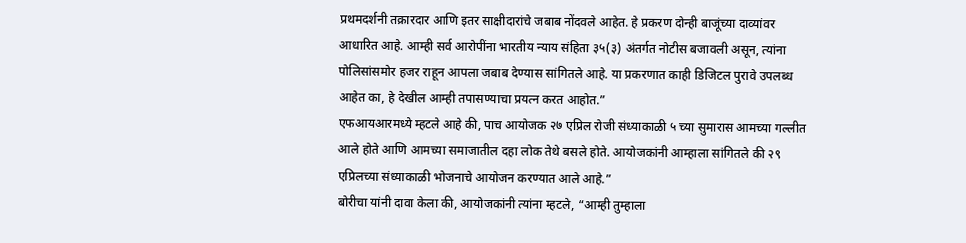प्रथमदर्शनी तक्रारदार आणि इतर साक्षीदारांचे जबाब नोंदवले आहेत. हे प्रकरण दोन्ही बाजूंच्या दाव्यांवर आधारित आहे. आम्ही सर्व आरोपींना भारतीय न्याय संहिता ३५(३) अंतर्गत नोटीस बजावली असून, त्यांना पोलिसांसमोर हजर राहून आपला जबाब देण्यास सांगितले आहे. या प्रकरणात काही डिजिटल पुरावे उपलब्ध आहेत का, हे देखील आम्ही तपासण्याचा प्रयत्न करत आहोत.”
एफआयआरमध्ये म्हटले आहे की, पाच आयोजक २७ एप्रिल रोजी संध्याकाळी ५ च्या सुमारास आमच्या गल्लीत आले होते आणि आमच्या समाजातील दहा लोक तेथे बसले होते. आयोजकांनी आम्हाला सांगितले की २९ एप्रिलच्या संध्याकाळी भोजनाचे आयोजन करण्यात आले आहे.”
बोरीचा यांनी दावा केला की, आयोजकांनी त्यांना म्हटले, “आम्ही तुम्हाला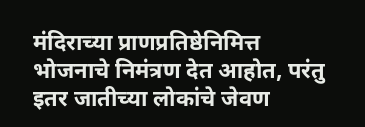मंदिराच्या प्राणप्रतिष्ठेनिमित्त भोजनाचे निमंत्रण देत आहोत, परंतु इतर जातीच्या लोकांचे जेवण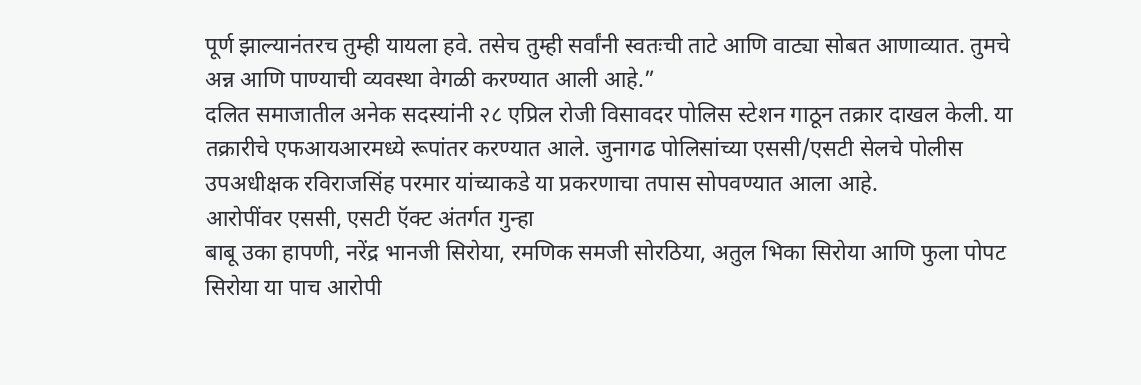पूर्ण झाल्यानंतरच तुम्ही यायला हवे. तसेच तुम्ही सर्वांनी स्वतःची ताटे आणि वाट्या सोबत आणाव्यात. तुमचे अन्न आणि पाण्याची व्यवस्था वेगळी करण्यात आली आहे.”
दलित समाजातील अनेक सदस्यांनी २८ एप्रिल रोजी विसावदर पोलिस स्टेशन गाठून तक्रार दाखल केली. या तक्रारीचे एफआयआरमध्ये रूपांतर करण्यात आले. जुनागढ पोलिसांच्या एससी/एसटी सेलचे पोलीस उपअधीक्षक रविराजसिंह परमार यांच्याकडे या प्रकरणाचा तपास सोपवण्यात आला आहे.
आरोपींवर एससी, एसटी ऍक्ट अंतर्गत गुन्हा
बाबू उका हापणी, नरेंद्र भानजी सिरोया, रमणिक समजी सोरठिया, अतुल भिका सिरोया आणि फुला पोपट सिरोया या पाच आरोपी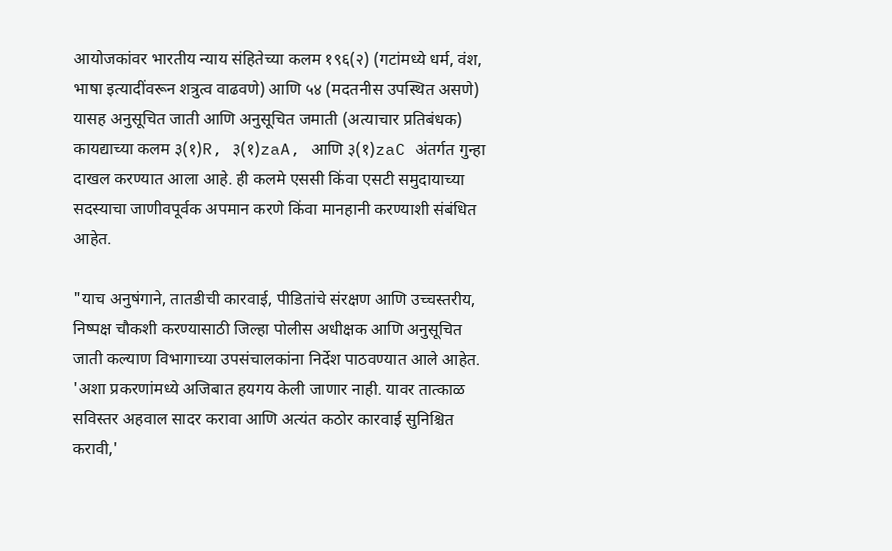आयोजकांवर भारतीय न्याय संहितेच्या कलम १९६(२) (गटांमध्ये धर्म, वंश, भाषा इत्यादींवरून शत्रुत्व वाढवणे) आणि ५४ (मदतनीस उपस्थित असणे) यासह अनुसूचित जाती आणि अनुसूचित जमाती (अत्याचार प्रतिबंधक) कायद्याच्या कलम ३(१)R, ३(१)zaA, आणि ३(१)zaC अंतर्गत गुन्हा दाखल करण्यात आला आहे. ही कलमे एससी किंवा एसटी समुदायाच्या सदस्याचा जाणीवपूर्वक अपमान करणे किंवा मानहानी करण्याशी संबंधित आहेत.

"याच अनुषंगाने, तातडीची कारवाई, पीडितांचे संरक्षण आणि उच्चस्तरीय, निष्पक्ष चौकशी करण्यासाठी जिल्हा पोलीस अधीक्षक आणि अनुसूचित जाती कल्याण विभागाच्या उपसंचालकांना निर्देश पाठवण्यात आले आहेत. 'अशा प्रकरणांमध्ये अजिबात हयगय केली जाणार नाही. यावर तात्काळ सविस्तर अहवाल सादर करावा आणि अत्यंत कठोर कारवाई सुनिश्चित करावी,'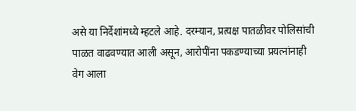असे या निर्देशांमध्ये म्हटले आहे. दरम्यान, प्रत्यक्ष पातळीवर पोलिसांची पाळत वाढवण्यात आली असून, आरोपींना पकडण्याच्या प्रयत्नांनाही वेग आला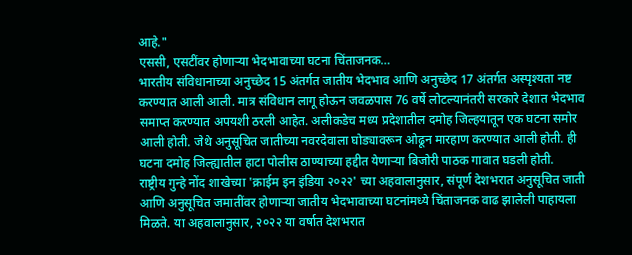आहे."
एससी, एसटींवर होणाऱ्या भेदभावाच्या घटना चिंताजनक…
भारतीय संविधानाच्या अनुच्छेद 15 अंतर्गत जातीय भेदभाव आणि अनुच्छेद 17 अंतर्गत अस्पृश्यता नष्ट करण्यात आली आली. मात्र संविधान लागू होऊन जवळपास 76 वर्षे लोटल्यानंतरी सरकारे देशात भेदभाव समाप्त करण्यात अपयशी ठरली आहेत. अलीकडेच मध्य प्रदेशातील दमोह जिल्हयातून एक घटना समोर आली होती. जेथे अनुसूचित जातीच्या नवरदेवाला घोड्यावरून ओढून मारहाण करण्यात आली होती. ही घटना दमोह जिल्ह्यातील हाटा पोलीस ठाण्याच्या हद्दीत येणाऱ्या बिजोरी पाठक गावात घडली होती.
राष्ट्रीय गुन्हे नोंद शाखेच्या 'क्राईम इन इंडिया २०२२' च्या अहवालानुसार, संपूर्ण देशभरात अनुसूचित जाती आणि अनुसूचित जमातींवर होणाऱ्या जातीय भेदभावाच्या घटनांमध्ये चिंताजनक वाढ झालेली पाहायला मिळते. या अहवालानुसार, २०२२ या वर्षात देशभरात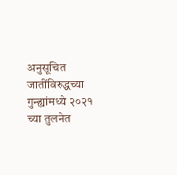अनुसूचित जातींविरुद्धच्या गुन्ह्यांमध्ये २०२१ च्या तुलनेत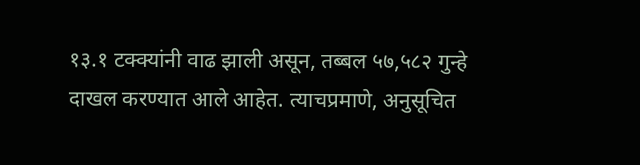१३.१ टक्क्यांनी वाढ झाली असून, तब्बल ५७,५८२ गुन्हे दाखल करण्यात आले आहेत. त्याचप्रमाणे, अनुसूचित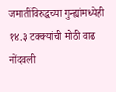जमातींविरुद्धच्या गुन्ह्यांमध्येही १४.३ टक्क्यांची मोठी वाढ नोंदवली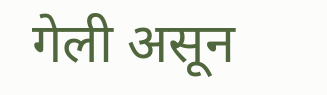गेली असून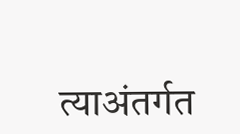त्याअंतर्गत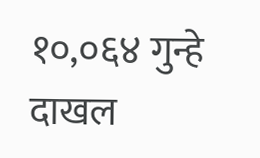१०,०६४ गुन्हे दाखल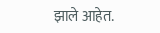झाले आहेत.